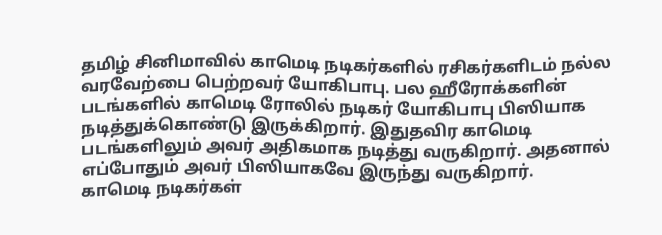தமிழ் சினிமாவில் காமெடி நடிகர்களில் ரசிகர்களிடம் நல்ல வரவேற்பை பெற்றவர் யோகிபாபு. பல ஹீரோக்களின் படங்களில் காமெடி ரோலில் நடிகர் யோகிபாபு பிஸியாக நடித்துக்கொண்டு இருக்கிறார். இதுதவிர காமெடி படங்களிலும் அவர் அதிகமாக நடித்து வருகிறார். அதனால் எப்போதும் அவர் பிஸியாகவே இருந்து வருகிறார்.
காமெடி நடிகர்கள்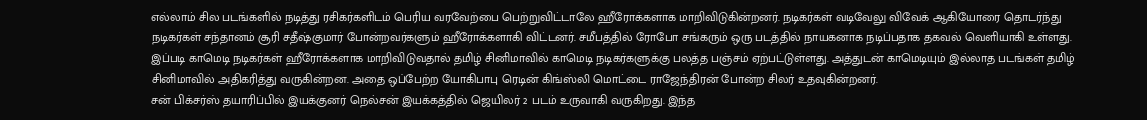எல்லாம் சில படங்களில் நடித்து ரசிகர்களிடம் பெரிய வரவேற்பை பெற்றுவிட்டாலே ஹீரோக்களாக மாறிவிடுகின்றனர். நடிகர்கள் வடிவேலு விவேக் ஆகியோரை தொடர்ந்து நடிகர்கள் சந்தானம் சூரி சதீஷ்குமார் போன்றவர்களும் ஹீரோக்களாகி விட்டனர். சமீபத்தில் ரோபோ சங்கரும் ஒரு படத்தில் நாயகனாக நடிப்பதாக தகவல் வெளியாகி உள்ளது.
இப்படி காமெடி நடிகர்கள் ஹீரோக்களாக மாறிவிடுவதால் தமிழ் சினிமாவில் காமெடி நடிகர்களுக்கு பலத்த பஞ்சம் ஏற்பட்டுள்ளது. அத்துடன் காமெடியும் இல்லாத படங்கள் தமிழ் சினிமாவில் அதிகரித்து வருகின்றன. அதை ஒப்பேற்ற யோகிபாபு ரெடின் கிங்ஸ்லி மொட்டை ராஜேந்திரன் போன்ற சிலர் உதவுகின்றனர்.
சன் பிக்சர்ஸ் தயாரிப்பில் இயக்குனர் நெல்சன் இயக்கத்தில் ஜெயிலர் 2 படம் உருவாகி வருகிறது. இந்த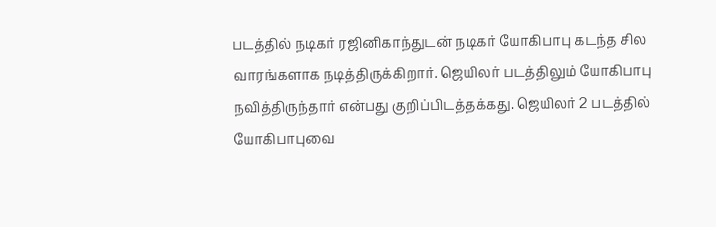படத்தில் நடிகர் ரஜினிகாந்துடன் நடிகர் யோகிபாபு கடந்த சில வாரங்களாக நடித்திருக்கிறார். ஜெயிலர் படத்திலும் யோகிபாபு நவித்திருந்தார் என்பது குறிப்பிடத்தக்கது. ஜெயிலர் 2 படத்தில் யோகிபாபுவை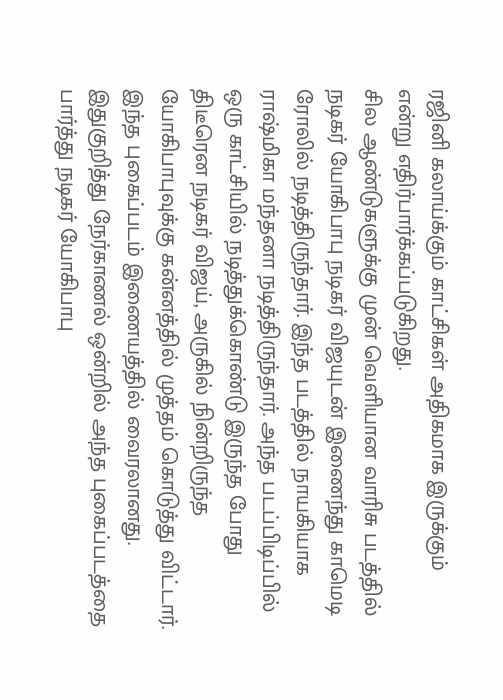ரஜினி கலாய்க்கும் காட்சிகள் அதிகமாக இருக்கும் என்று எதிர்பார்க்கப்படுகிறது.
சில ஆண்டுகளுக்கு முன் வெளியான வாரிசு படத்தில் நடிகர் யோகிபாபு நடிகர் விஜயுடன் இணைந்து காமெடி ரோலில் நடித்திருந்தார். இந்த படத்தில் நாயகியாக ராஷ்மிகா மந்தனா நடித்திருந்தார். அந்த படப்பிடிப்பில் ஒரு காட்சியில் நடித்துக்கொண்டு இருந்த போது திடீரென நடிகர் விஜய், அருகில் நின்றிருந்த யோகிபாபுவுக்கு கன்னத்தில் முத்தம் கொடுத்து விட்டார். இந்த புகைப்படம் இணையத்தில் வைரலானது.
இதுகுறித்து நேர்காணல் ஒன்றில் அந்த புகைப்படத்தை பார்த்து நடிகர் யோகிபாபு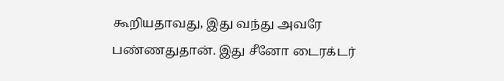கூறியதாவது, இது வந்து அவரே பண்ணதுதான். இது சீனோ டைரக்டர்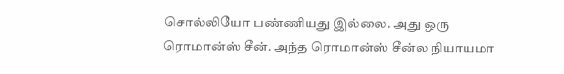சொல்லியோ பண்ணியது இல்லை. அது ஒரு ரொமான்ஸ் சீன். அந்த ரொமான்ஸ் சீன்ல நியாயமா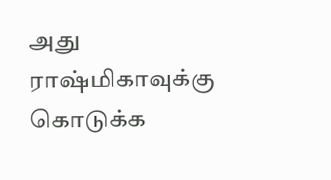அது ராஷ்மிகாவுக்கு கொடுக்க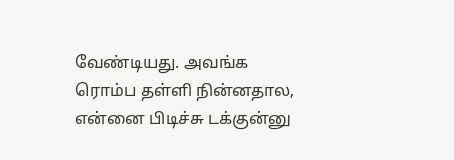வேண்டியது. அவங்க ரொம்ப தள்ளி நின்னதால, என்னை பிடிச்சு டக்குன்னு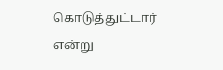கொடுத்துட்டார் என்று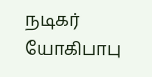நடிகர் யோகிபாபு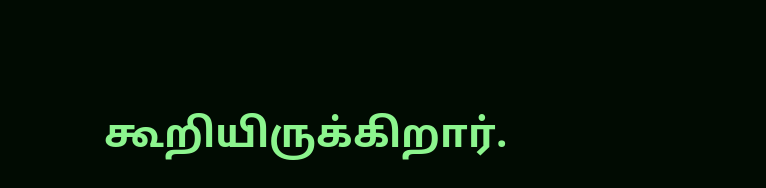கூறியிருக்கிறார்.